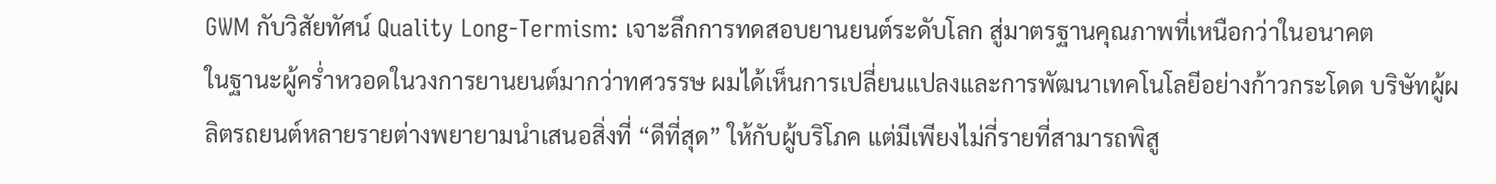GWM กับวิสัยทัศน์ Quality Long-Termism: เจาะลึกการทดสอบยานยนต์ระดับโลก สู่มาตรฐานคุณภาพที่เหนือกว่าในอนาคต
ในฐานะผู้คร่ำหวอดในวงการยานยนต์มากว่าทศวรรษ ผมได้เห็นการเปลี่ยนแปลงและการพัฒนาเทคโนโลยีอย่างก้าวกระโดด บริษัทผู้ผลิตรถยนต์หลายรายต่างพยายามนำเสนอสิ่งที่ “ดีที่สุด” ให้กับผู้บริโภค แต่มีเพียงไม่กี่รายที่สามารถพิสู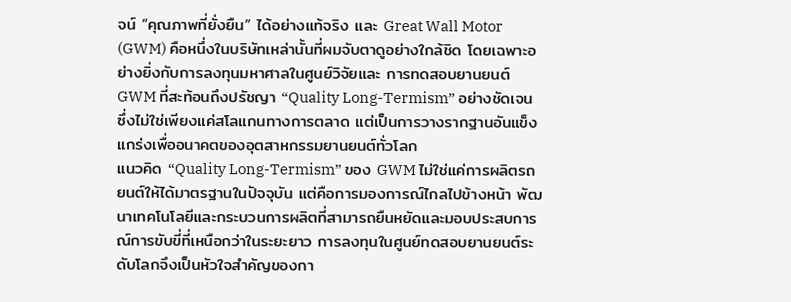จน์ “คุณภาพที่ยั่งยืน” ได้อย่างแท้จริง และ Great Wall Motor (GWM) คือหนึ่งในบริษัทเหล่านั้นที่ผมจับตาดูอย่างใกล้ชิด โดยเฉพาะอย่างยิ่งกับการลงทุนมหาศาลในศูนย์วิจัยและ การทดสอบยานยนต์ GWM ที่สะท้อนถึงปรัชญา “Quality Long-Termism” อย่างชัดเจน ซึ่งไม่ใช่เพียงแค่สโลแกนทางการตลาด แต่เป็นการวางรากฐานอันแข็งแกร่งเพื่ออนาคตของอุตสาหกรรมยานยนต์ทั่วโลก
แนวคิด “Quality Long-Termism” ของ GWM ไม่ใช่แค่การผลิตรถยนต์ให้ได้มาตรฐานในปัจจุบัน แต่คือการมองการณ์ไกลไปข้างหน้า พัฒนาเทคโนโลยีและกระบวนการผลิตที่สามารถยืนหยัดและมอบประสบการณ์การขับขี่ที่เหนือกว่าในระยะยาว การลงทุนในศูนย์ทดสอบยานยนต์ระดับโลกจึงเป็นหัวใจสำคัญของกา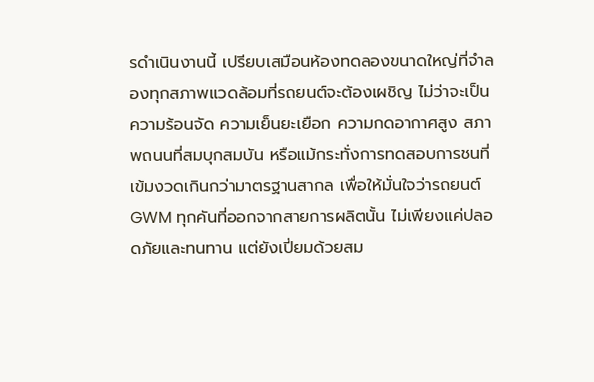รดำเนินงานนี้ เปรียบเสมือนห้องทดลองขนาดใหญ่ที่จำลองทุกสภาพแวดล้อมที่รถยนต์จะต้องเผชิญ ไม่ว่าจะเป็นความร้อนจัด ความเย็นยะเยือก ความกดอากาศสูง สภาพถนนที่สมบุกสมบัน หรือแม้กระทั่งการทดสอบการชนที่เข้มงวดเกินกว่ามาตรฐานสากล เพื่อให้มั่นใจว่ารถยนต์ GWM ทุกคันที่ออกจากสายการผลิตนั้น ไม่เพียงแค่ปลอดภัยและทนทาน แต่ยังเปี่ยมด้วยสม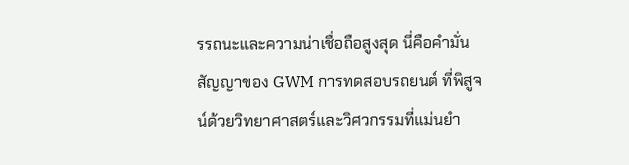รรถนะและความน่าเชื่อถือสูงสุด นี่คือคำมั่นสัญญาของ GWM การทดสอบรถยนต์ ที่พิสูจน์ด้วยวิทยาศาสตร์และวิศวกรรมที่แม่นยำ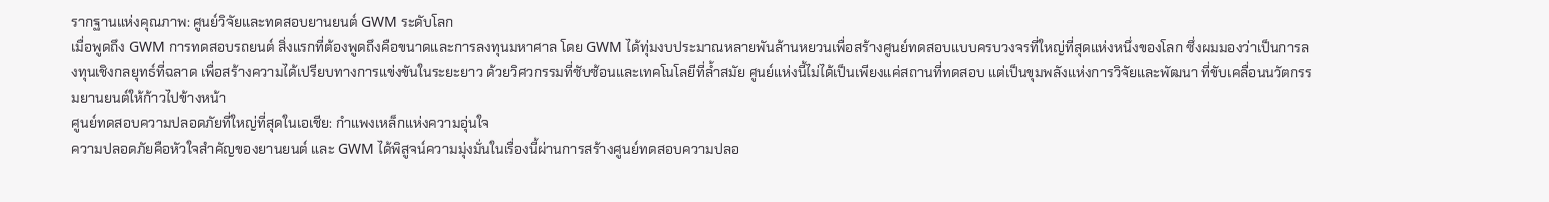รากฐานแห่งคุณภาพ: ศูนย์วิจัยและทดสอบยานยนต์ GWM ระดับโลก
เมื่อพูดถึง GWM การทดสอบรถยนต์ สิ่งแรกที่ต้องพูดถึงคือขนาดและการลงทุนมหาศาล โดย GWM ได้ทุ่มงบประมาณหลายพันล้านหยวนเพื่อสร้างศูนย์ทดสอบแบบครบวงจรที่ใหญ่ที่สุดแห่งหนึ่งของโลก ซึ่งผมมองว่าเป็นการลงทุนเชิงกลยุทธ์ที่ฉลาด เพื่อสร้างความได้เปรียบทางการแข่งขันในระยะยาว ด้วยวิศวกรรมที่ซับซ้อนและเทคโนโลยีที่ล้ำสมัย ศูนย์แห่งนี้ไม่ได้เป็นเพียงแค่สถานที่ทดสอบ แต่เป็นขุมพลังแห่งการวิจัยและพัฒนา ที่ขับเคลื่อนนวัตกรรมยานยนต์ให้ก้าวไปข้างหน้า
ศูนย์ทดสอบความปลอดภัยที่ใหญ่ที่สุดในเอเชีย: กำแพงเหล็กแห่งความอุ่นใจ
ความปลอดภัยคือหัวใจสำคัญของยานยนต์ และ GWM ได้พิสูจน์ความมุ่งมั่นในเรื่องนี้ผ่านการสร้างศูนย์ทดสอบความปลอ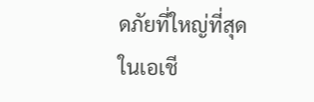ดภัยที่ใหญ่ที่สุดในเอเชี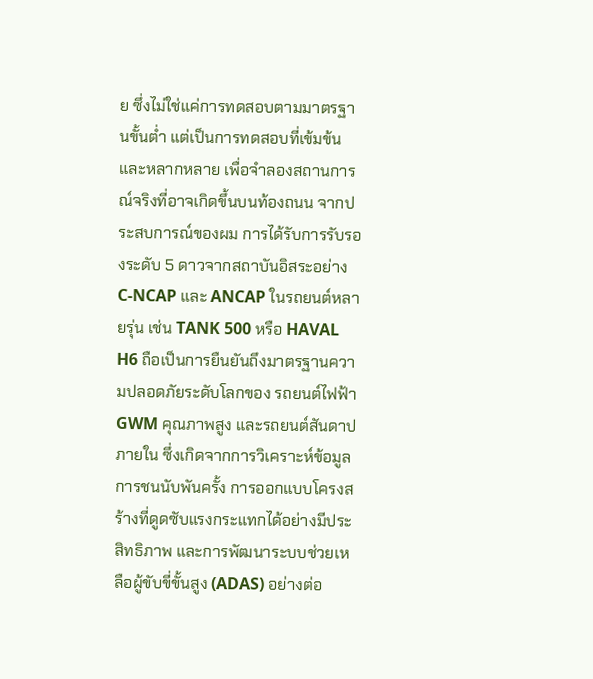ย ซึ่งไม่ใช่แค่การทดสอบตามมาตรฐานขั้นต่ำ แต่เป็นการทดสอบที่เข้มข้นและหลากหลาย เพื่อจำลองสถานการณ์จริงที่อาจเกิดขึ้นบนท้องถนน จากประสบการณ์ของผม การได้รับการรับรองระดับ 5 ดาวจากสถาบันอิสระอย่าง C-NCAP และ ANCAP ในรถยนต์หลายรุ่น เช่น TANK 500 หรือ HAVAL H6 ถือเป็นการยืนยันถึงมาตรฐานความปลอดภัยระดับโลกของ รถยนต์ไฟฟ้า GWM คุณภาพสูง และรถยนต์สันดาปภายใน ซึ่งเกิดจากการวิเคราะห์ข้อมูลการชนนับพันครั้ง การออกแบบโครงสร้างที่ดูดซับแรงกระแทกได้อย่างมีประสิทธิภาพ และการพัฒนาระบบช่วยเหลือผู้ขับขี่ขั้นสูง (ADAS) อย่างต่อ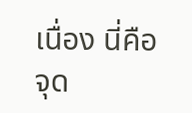เนื่อง นี่คือจุด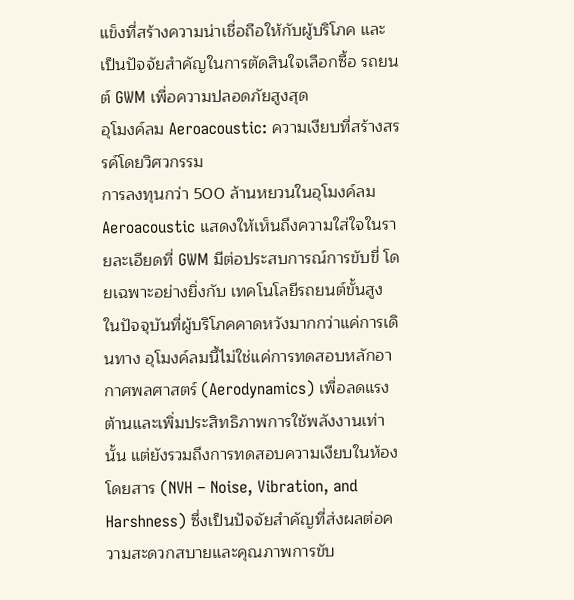แข็งที่สร้างความน่าเชื่อถือให้กับผู้บริโภค และเป็นปัจจัยสำคัญในการตัดสินใจเลือกซื้อ รถยนต์ GWM เพื่อความปลอดภัยสูงสุด
อุโมงค์ลม Aeroacoustic: ความเงียบที่สร้างสรรค์โดยวิศวกรรม
การลงทุนกว่า 500 ล้านหยวนในอุโมงค์ลม Aeroacoustic แสดงให้เห็นถึงความใส่ใจในรายละเอียดที่ GWM มีต่อประสบการณ์การขับขี่ โดยเฉพาะอย่างยิ่งกับ เทคโนโลยีรถยนต์ขั้นสูง ในปัจจุบันที่ผู้บริโภคคาดหวังมากกว่าแค่การเดินทาง อุโมงค์ลมนี้ไม่ใช่แค่การทดสอบหลักอากาศพลศาสตร์ (Aerodynamics) เพื่อลดแรงต้านและเพิ่มประสิทธิภาพการใช้พลังงานเท่านั้น แต่ยังรวมถึงการทดสอบความเงียบในห้องโดยสาร (NVH – Noise, Vibration, and Harshness) ซึ่งเป็นปัจจัยสำคัญที่ส่งผลต่อความสะดวกสบายและคุณภาพการขับ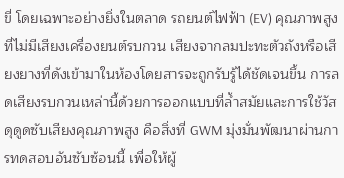ขี่ โดยเฉพาะอย่างยิ่งในตลาด รถยนต์ไฟฟ้า (EV) คุณภาพสูง ที่ไม่มีเสียงเครื่องยนต์รบกวน เสียงจากลมปะทะตัวถังหรือเสียงยางที่ดังเข้ามาในห้องโดยสารจะถูกรับรู้ได้ชัดเจนขึ้น การลดเสียงรบกวนเหล่านี้ด้วยการออกแบบที่ล้ำสมัยและการใช้วัสดุดูดซับเสียงคุณภาพสูง คือสิ่งที่ GWM มุ่งมั่นพัฒนาผ่านการทดสอบอันซับซ้อนนี้ เพื่อให้ผู้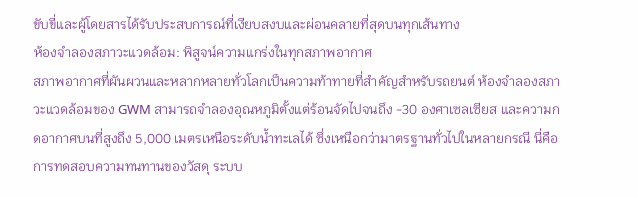ขับขี่และผู้โดยสารได้รับประสบการณ์ที่เงียบสงบและผ่อนคลายที่สุดบนทุกเส้นทาง
ห้องจำลองสภาวะแวดล้อม: พิสูจน์ความแกร่งในทุกสภาพอากาศ
สภาพอากาศที่ผันผวนและหลากหลายทั่วโลกเป็นความท้าทายที่สำคัญสำหรับรถยนต์ ห้องจำลองสภาวะแวดล้อมของ GWM สามารถจำลองอุณหภูมิตั้งแต่ร้อนจัดไปจนถึง -30 องศาเซลเซียส และความกดอากาศบนที่สูงถึง 5,000 เมตรเหนือระดับน้ำทะเลได้ ซึ่งเหนือกว่ามาตรฐานทั่วไปในหลายกรณี นี่คือการทดสอบความทนทานของวัสดุ ระบบ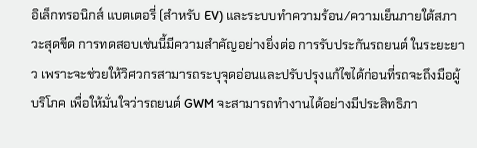อิเล็กทรอนิกส์ แบตเตอรี่ (สำหรับ EV) และระบบทำความร้อน/ความเย็นภายใต้สภาวะสุดขีด การทดสอบเช่นนี้มีความสำคัญอย่างยิ่งต่อ การรับประกันรถยนต์ ในระยะยาว เพราะจะช่วยให้วิศวกรสามารถระบุจุดอ่อนและปรับปรุงแก้ไขได้ก่อนที่รถจะถึงมือผู้บริโภค เพื่อให้มั่นใจว่ารถยนต์ GWM จะสามารถทำงานได้อย่างมีประสิทธิภา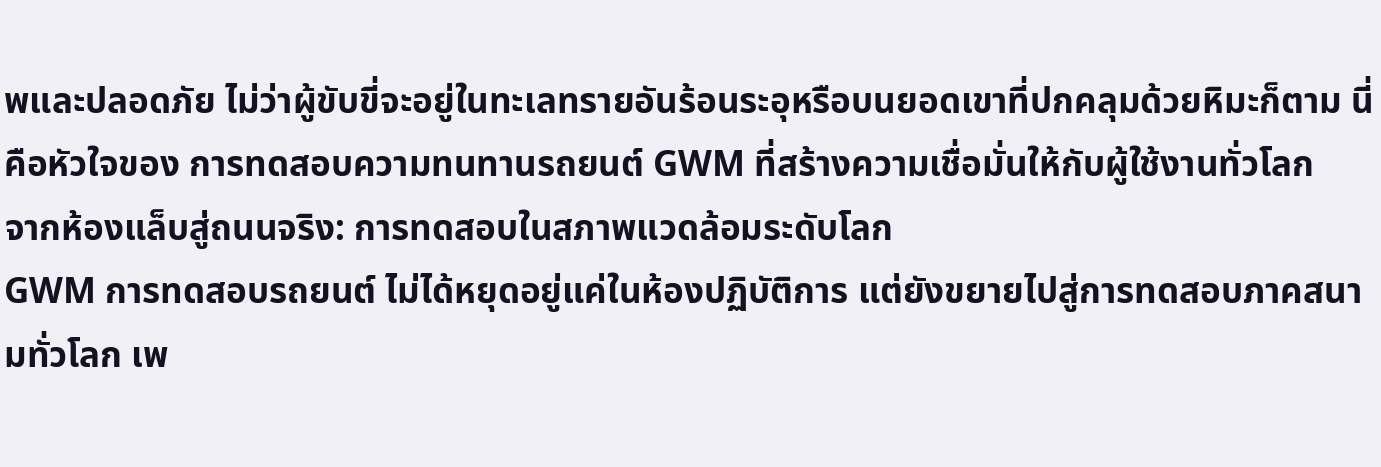พและปลอดภัย ไม่ว่าผู้ขับขี่จะอยู่ในทะเลทรายอันร้อนระอุหรือบนยอดเขาที่ปกคลุมด้วยหิมะก็ตาม นี่คือหัวใจของ การทดสอบความทนทานรถยนต์ GWM ที่สร้างความเชื่อมั่นให้กับผู้ใช้งานทั่วโลก
จากห้องแล็บสู่ถนนจริง: การทดสอบในสภาพแวดล้อมระดับโลก
GWM การทดสอบรถยนต์ ไม่ได้หยุดอยู่แค่ในห้องปฏิบัติการ แต่ยังขยายไปสู่การทดสอบภาคสนามทั่วโลก เพ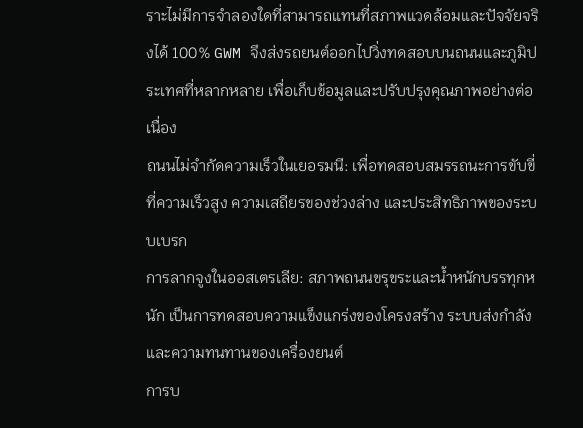ราะไม่มีการจำลองใดที่สามารถแทนที่สภาพแวดล้อมและปัจจัยจริงได้ 100% GWM จึงส่งรถยนต์ออกไปวิ่งทดสอบบนถนนและภูมิประเทศที่หลากหลาย เพื่อเก็บข้อมูลและปรับปรุงคุณภาพอย่างต่อเนื่อง
ถนนไม่จำกัดความเร็วในเยอรมนี: เพื่อทดสอบสมรรถนะการขับขี่ที่ความเร็วสูง ความเสถียรของช่วงล่าง และประสิทธิภาพของระบบเบรก
การลากจูงในออสเตรเลีย: สภาพถนนขรุขระและน้ำหนักบรรทุกหนัก เป็นการทดสอบความแข็งแกร่งของโครงสร้าง ระบบส่งกำลัง และความทนทานของเครื่องยนต์
การบ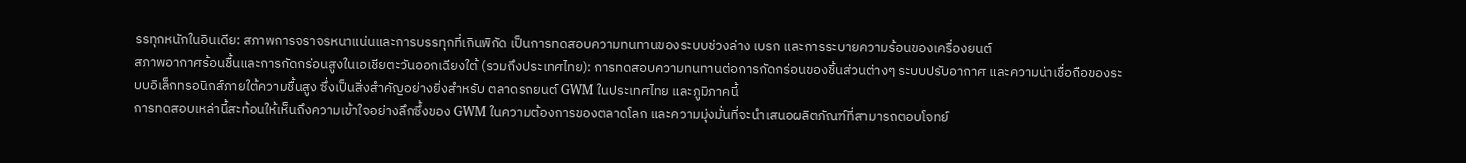รรทุกหนักในอินเดีย: สภาพการจราจรหนาแน่นและการบรรทุกที่เกินพิกัด เป็นการทดสอบความทนทานของระบบช่วงล่าง เบรก และการระบายความร้อนของเครื่องยนต์
สภาพอากาศร้อนชื้นและการกัดกร่อนสูงในเอเชียตะวันออกเฉียงใต้ (รวมถึงประเทศไทย): การทดสอบความทนทานต่อการกัดกร่อนของชิ้นส่วนต่างๆ ระบบปรับอากาศ และความน่าเชื่อถือของระบบอิเล็กทรอนิกส์ภายใต้ความชื้นสูง ซึ่งเป็นสิ่งสำคัญอย่างยิ่งสำหรับ ตลาดรถยนต์ GWM ในประเทศไทย และภูมิภาคนี้
การทดสอบเหล่านี้สะท้อนให้เห็นถึงความเข้าใจอย่างลึกซึ้งของ GWM ในความต้องการของตลาดโลก และความมุ่งมั่นที่จะนำเสนอผลิตภัณฑ์ที่สามารถตอบโจทย์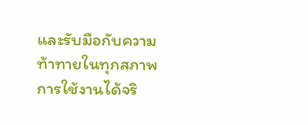และรับมือกับความท้าทายในทุกสภาพการใช้งานได้จริ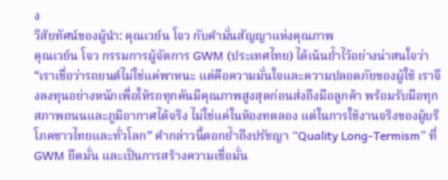ง
วิสัยทัศน์ของผู้นำ: คุณเวย์น โจว กับคำมั่นสัญญาแห่งคุณภาพ
คุณเวย์น โจว กรรมการผู้จัดการ GWM (ประเทศไทย) ได้เน้นย้ำไว้อย่างน่าสนใจว่า “เราเชื่อว่ารถยนต์ไม่ใช่แค่พาหนะ แต่คือความมั่นใจและความปลอดภัยของผู้ใช้ เราจึงลงทุนอย่างหนักเพื่อให้รถทุกคันมีคุณภาพสูงสุดก่อนส่งถึงมือลูกค้า พร้อมรับมือทุกสภาพถนนและภูมิอากาศได้จริง ไม่ใช่แค่ในห้องทดลอง แต่ในการใช้งานจริงของผู้บริโภคชาวไทยและทั่วโลก” คำกล่าวนี้ตอกย้ำถึงปรัชญา “Quality Long-Termism” ที่ GWM ยึดมั่น และเป็นการสร้างความเชื่อมั่น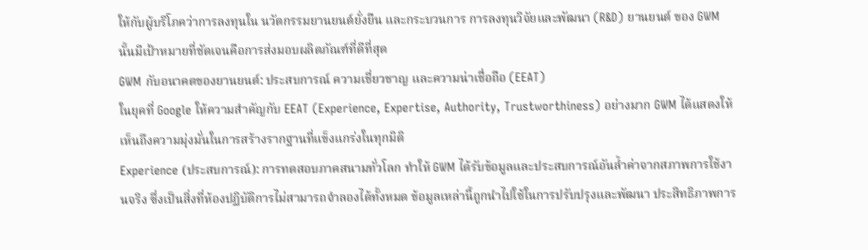ให้กับผู้บริโภคว่าการลงทุนใน นวัตกรรมยานยนต์ยั่งยืน และกระบวนการ การลงทุนวิจัยและพัฒนา (R&D) ยานยนต์ ของ GWM นั้นมีเป้าหมายที่ชัดเจนคือการส่งมอบผลิตภัณฑ์ที่ดีที่สุด
GWM กับอนาคตของยานยนต์: ประสบการณ์ ความเชี่ยวชาญ และความน่าเชื่อถือ (EEAT)
ในยุคที่ Google ให้ความสำคัญกับ EEAT (Experience, Expertise, Authority, Trustworthiness) อย่างมาก GWM ได้แสดงให้เห็นถึงความมุ่งมั่นในการสร้างรากฐานที่แข็งแกร่งในทุกมิติ
Experience (ประสบการณ์): การทดสอบภาคสนามทั่วโลก ทำให้ GWM ได้รับข้อมูลและประสบการณ์อันล้ำค่าจากสภาพการใช้งานจริง ซึ่งเป็นสิ่งที่ห้องปฏิบัติการไม่สามารถจำลองได้ทั้งหมด ข้อมูลเหล่านี้ถูกนำไปใช้ในการปรับปรุงและพัฒนา ประสิทธิภาพการ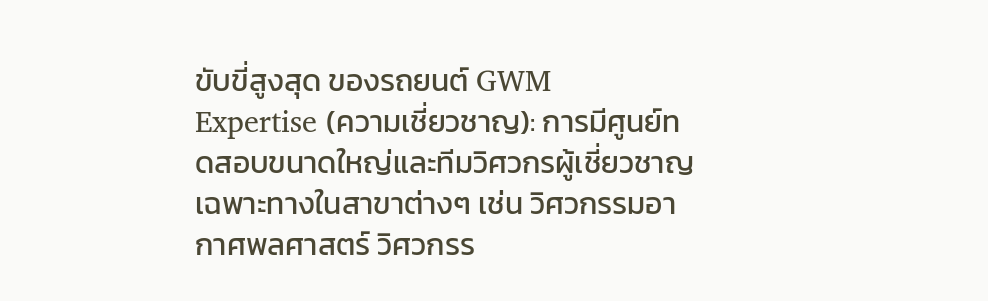ขับขี่สูงสุด ของรถยนต์ GWM
Expertise (ความเชี่ยวชาญ): การมีศูนย์ทดสอบขนาดใหญ่และทีมวิศวกรผู้เชี่ยวชาญเฉพาะทางในสาขาต่างๆ เช่น วิศวกรรมอากาศพลศาสตร์ วิศวกรร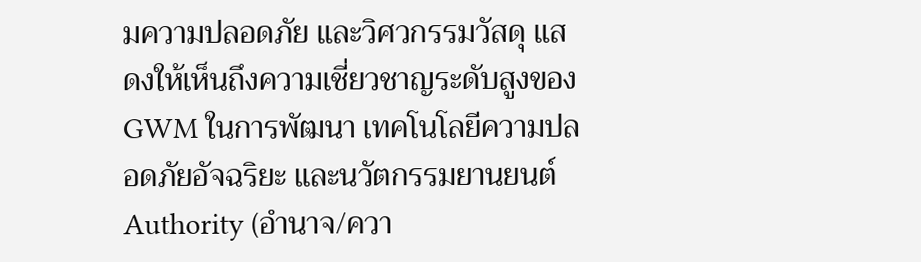มความปลอดภัย และวิศวกรรมวัสดุ แสดงให้เห็นถึงความเชี่ยวชาญระดับสูงของ GWM ในการพัฒนา เทคโนโลยีความปลอดภัยอัจฉริยะ และนวัตกรรมยานยนต์
Authority (อำนาจ/ควา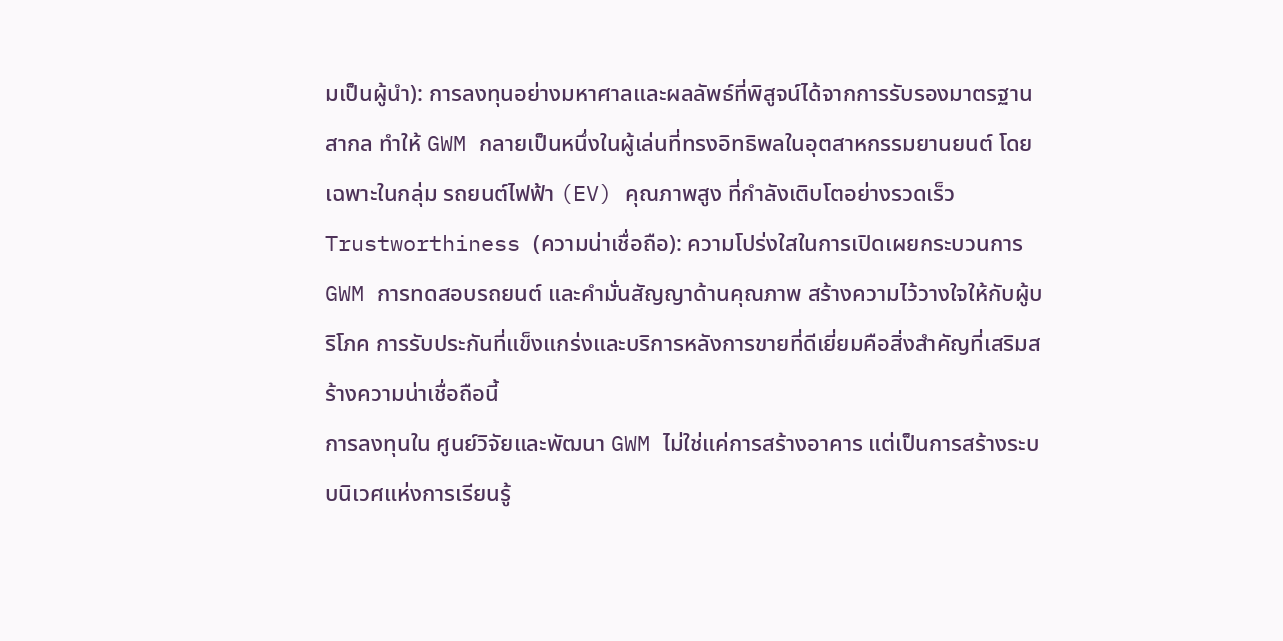มเป็นผู้นำ): การลงทุนอย่างมหาศาลและผลลัพธ์ที่พิสูจน์ได้จากการรับรองมาตรฐานสากล ทำให้ GWM กลายเป็นหนึ่งในผู้เล่นที่ทรงอิทธิพลในอุตสาหกรรมยานยนต์ โดยเฉพาะในกลุ่ม รถยนต์ไฟฟ้า (EV) คุณภาพสูง ที่กำลังเติบโตอย่างรวดเร็ว
Trustworthiness (ความน่าเชื่อถือ): ความโปร่งใสในการเปิดเผยกระบวนการ GWM การทดสอบรถยนต์ และคำมั่นสัญญาด้านคุณภาพ สร้างความไว้วางใจให้กับผู้บริโภค การรับประกันที่แข็งแกร่งและบริการหลังการขายที่ดีเยี่ยมคือสิ่งสำคัญที่เสริมสร้างความน่าเชื่อถือนี้
การลงทุนใน ศูนย์วิจัยและพัฒนา GWM ไม่ใช่แค่การสร้างอาคาร แต่เป็นการสร้างระบบนิเวศแห่งการเรียนรู้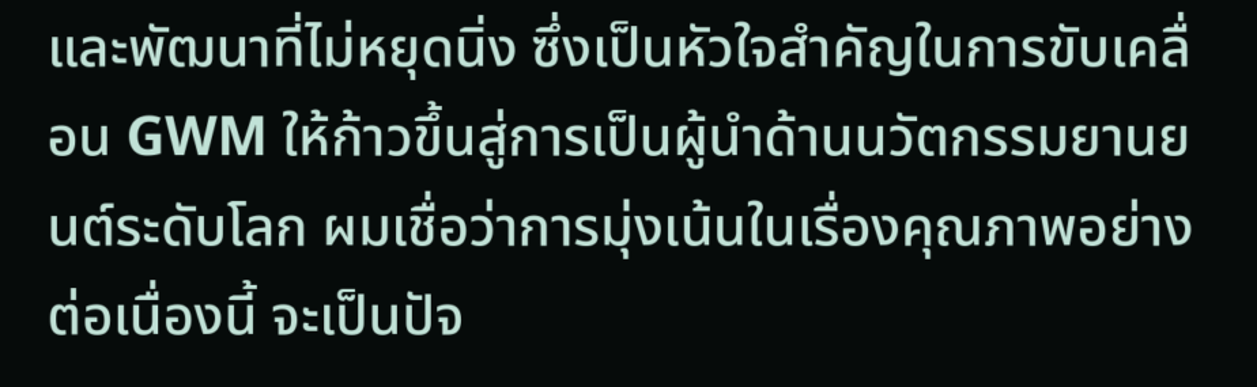และพัฒนาที่ไม่หยุดนิ่ง ซึ่งเป็นหัวใจสำคัญในการขับเคลื่อน GWM ให้ก้าวขึ้นสู่การเป็นผู้นำด้านนวัตกรรมยานยนต์ระดับโลก ผมเชื่อว่าการมุ่งเน้นในเรื่องคุณภาพอย่างต่อเนื่องนี้ จะเป็นปัจ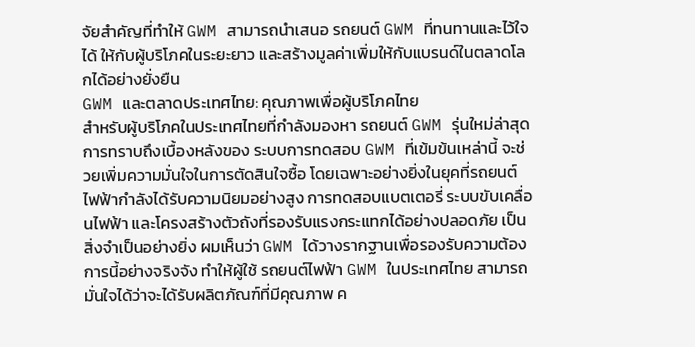จัยสำคัญที่ทำให้ GWM สามารถนำเสนอ รถยนต์ GWM ที่ทนทานและไว้ใจได้ ให้กับผู้บริโภคในระยะยาว และสร้างมูลค่าเพิ่มให้กับแบรนด์ในตลาดโลกได้อย่างยั่งยืน
GWM และตลาดประเทศไทย: คุณภาพเพื่อผู้บริโภคไทย
สำหรับผู้บริโภคในประเทศไทยที่กำลังมองหา รถยนต์ GWM รุ่นใหม่ล่าสุด การทราบถึงเบื้องหลังของ ระบบการทดสอบ GWM ที่เข้มข้นเหล่านี้ จะช่วยเพิ่มความมั่นใจในการตัดสินใจซื้อ โดยเฉพาะอย่างยิ่งในยุคที่รถยนต์ไฟฟ้ากำลังได้รับความนิยมอย่างสูง การทดสอบแบตเตอรี่ ระบบขับเคลื่อนไฟฟ้า และโครงสร้างตัวถังที่รองรับแรงกระแทกได้อย่างปลอดภัย เป็นสิ่งจำเป็นอย่างยิ่ง ผมเห็นว่า GWM ได้วางรากฐานเพื่อรองรับความต้องการนี้อย่างจริงจัง ทำให้ผู้ใช้ รถยนต์ไฟฟ้า GWM ในประเทศไทย สามารถมั่นใจได้ว่าจะได้รับผลิตภัณฑ์ที่มีคุณภาพ ค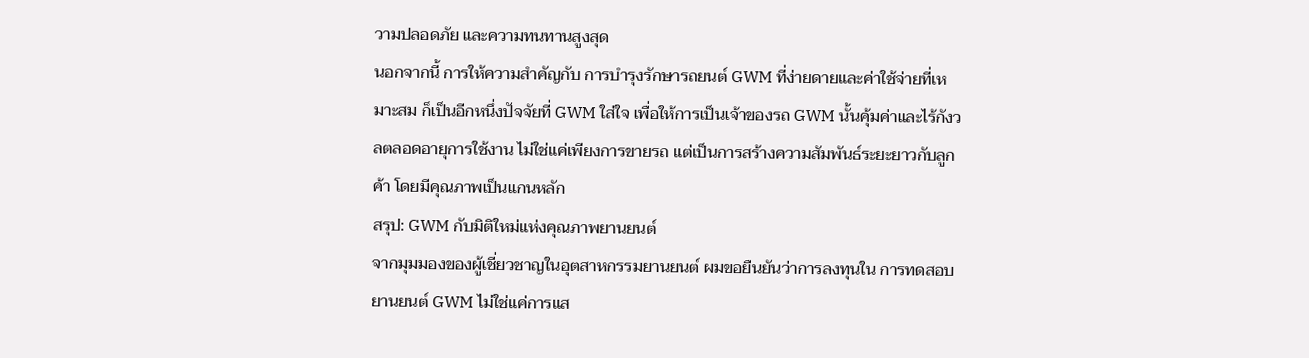วามปลอดภัย และความทนทานสูงสุด
นอกจากนี้ การให้ความสำคัญกับ การบำรุงรักษารถยนต์ GWM ที่ง่ายดายและค่าใช้จ่ายที่เหมาะสม ก็เป็นอีกหนึ่งปัจจัยที่ GWM ใส่ใจ เพื่อให้การเป็นเจ้าของรถ GWM นั้นคุ้มค่าและไร้กังวลตลอดอายุการใช้งาน ไม่ใช่แค่เพียงการขายรถ แต่เป็นการสร้างความสัมพันธ์ระยะยาวกับลูกค้า โดยมีคุณภาพเป็นแกนหลัก
สรุป: GWM กับมิติใหม่แห่งคุณภาพยานยนต์
จากมุมมองของผู้เชี่ยวชาญในอุตสาหกรรมยานยนต์ ผมขอยืนยันว่าการลงทุนใน การทดสอบยานยนต์ GWM ไม่ใช่แค่การแส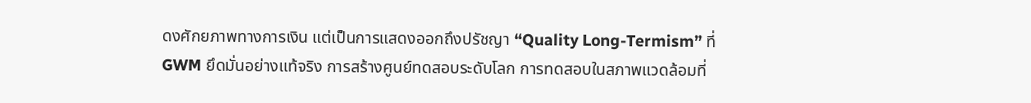ดงศักยภาพทางการเงิน แต่เป็นการแสดงออกถึงปรัชญา “Quality Long-Termism” ที่ GWM ยึดมั่นอย่างแท้จริง การสร้างศูนย์ทดสอบระดับโลก การทดสอบในสภาพแวดล้อมที่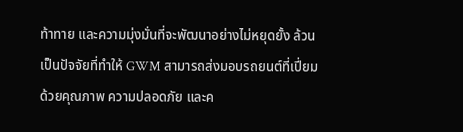ท้าทาย และความมุ่งมั่นที่จะพัฒนาอย่างไม่หยุดยั้ง ล้วนเป็นปัจจัยที่ทำให้ GWM สามารถส่งมอบรถยนต์ที่เปี่ยมด้วยคุณภาพ ความปลอดภัย และค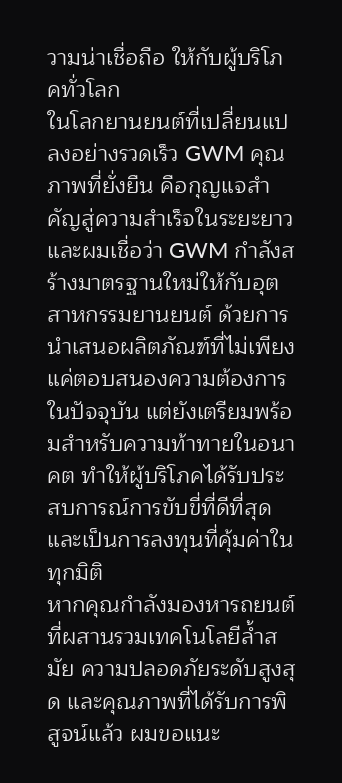วามน่าเชื่อถือ ให้กับผู้บริโภคทั่วโลก
ในโลกยานยนต์ที่เปลี่ยนแปลงอย่างรวดเร็ว GWM คุณภาพที่ยั่งยืน คือกุญแจสำคัญสู่ความสำเร็จในระยะยาว และผมเชื่อว่า GWM กำลังสร้างมาตรฐานใหม่ให้กับอุตสาหกรรมยานยนต์ ด้วยการนำเสนอผลิตภัณฑ์ที่ไม่เพียงแค่ตอบสนองความต้องการในปัจจุบัน แต่ยังเตรียมพร้อมสำหรับความท้าทายในอนาคต ทำให้ผู้บริโภคได้รับประสบการณ์การขับขี่ที่ดีที่สุด และเป็นการลงทุนที่คุ้มค่าในทุกมิติ
หากคุณกำลังมองหารถยนต์ที่ผสานรวมเทคโนโลยีล้ำสมัย ความปลอดภัยระดับสูงสุด และคุณภาพที่ได้รับการพิสูจน์แล้ว ผมขอแนะ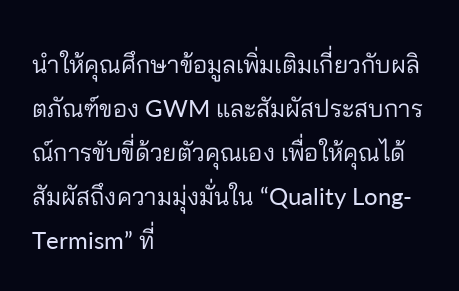นำให้คุณศึกษาข้อมูลเพิ่มเติมเกี่ยวกับผลิตภัณฑ์ของ GWM และสัมผัสประสบการณ์การขับขี่ด้วยตัวคุณเอง เพื่อให้คุณได้สัมผัสถึงความมุ่งมั่นใน “Quality Long-Termism” ที่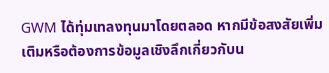GWM ได้ทุ่มเทลงทุนมาโดยตลอด หากมีข้อสงสัยเพิ่มเติมหรือต้องการข้อมูลเชิงลึกเกี่ยวกับน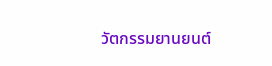วัตกรรมยานยนต์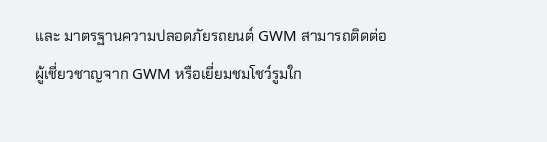และ มาตรฐานความปลอดภัยรถยนต์ GWM สามารถติดต่อผู้เชี่ยวชาญจาก GWM หรือเยี่ยมชมโชว์รูมใก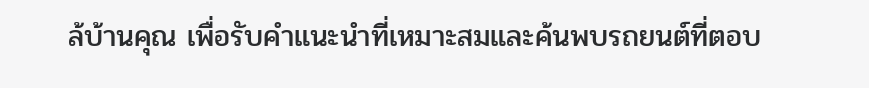ล้บ้านคุณ เพื่อรับคำแนะนำที่เหมาะสมและค้นพบรถยนต์ที่ตอบ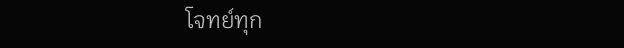โจทย์ทุก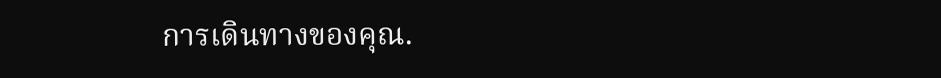การเดินทางของคุณ.